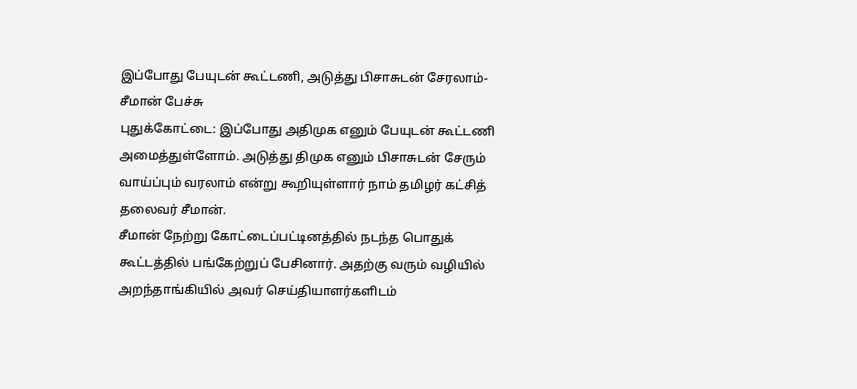இப்போது பேயுடன் கூட்டணி, அடுத்து பிசாசுடன் சேரலாம்-சீமான் பேச்சு
புதுக்கோட்டை: இப்போது அதிமுக எனும் பேயுடன் கூட்டணி அமைத்துள்ளோம். அடுத்து திமுக எனும் பிசாசுடன் சேரும் வாய்ப்பும் வரலாம் என்று கூறியுள்ளார் நாம் தமிழர் கட்சித் தலைவர் சீமான்.
சீமான் நேற்று கோட்டைப்பட்டினத்தில் நடந்த பொதுக் கூட்டத்தில் பங்கேற்றுப் பேசினார். அதற்கு வரும் வழியில் அறந்தாங்கியில் அவர் செய்தியாளர்களிடம்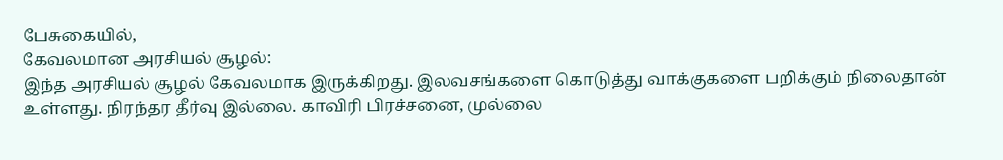பேசுகையில்,
கேவலமான அரசியல் சூழல்:
இந்த அரசியல் சூழல் கேவலமாக இருக்கிறது. இலவசங்களை கொடுத்து வாக்குகளை பறிக்கும் நிலைதான் உள்ளது. நிரந்தர தீர்வு இல்லை. காவிரி பிரச்சனை, முல்லை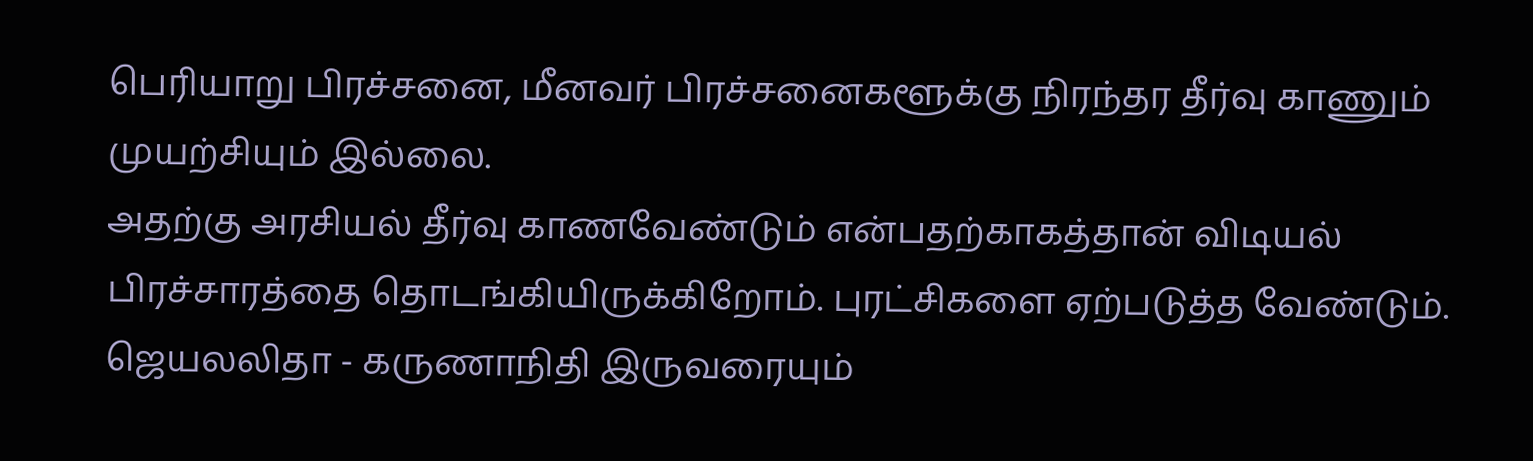பெரியாறு பிரச்சனை, மீனவர் பிரச்சனைகளூக்கு நிரந்தர தீர்வு காணும் முயற்சியும் இல்லை.
அதற்கு அரசியல் தீர்வு காணவேண்டும் என்பதற்காகத்தான் விடியல் பிரச்சாரத்தை தொடங்கியிருக்கிறோம். புரட்சிகளை ஏற்படுத்த வேண்டும்.
ஜெயலலிதா - கருணாநிதி இருவரையும்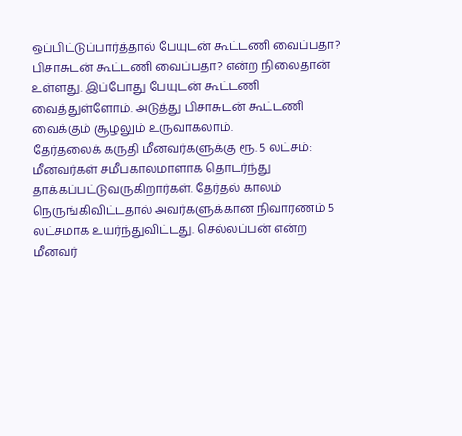ஒப்பிட்டுப்பார்த்தால் பேயுடன் கூட்டணி வைப்பதா? பிசாசுடன் கூட்டணி வைப்பதா? என்ற நிலைதான் உள்ளது. இப்போது பேயுடன் கூட்டணி வைத்துள்ளோம். அடுத்து பிசாசுடன் கூட்டணி வைக்கும் சூழலும் உருவாகலாம்.
தேர்தலைக் கருதி மீனவர்களுக்கு ரூ. 5 லட்சம்:
மீனவர்கள் சமீபகாலமாளாக தொடர்ந்து தாக்கப்பட்டுவருகிறார்கள். தேர்தல் காலம் நெருங்கிவிட்டதால் அவர்களுக்கான நிவாரணம் 5 லட்சமாக உயர்ந்துவிட்டது. செல்லப்பன் என்ற மீனவர்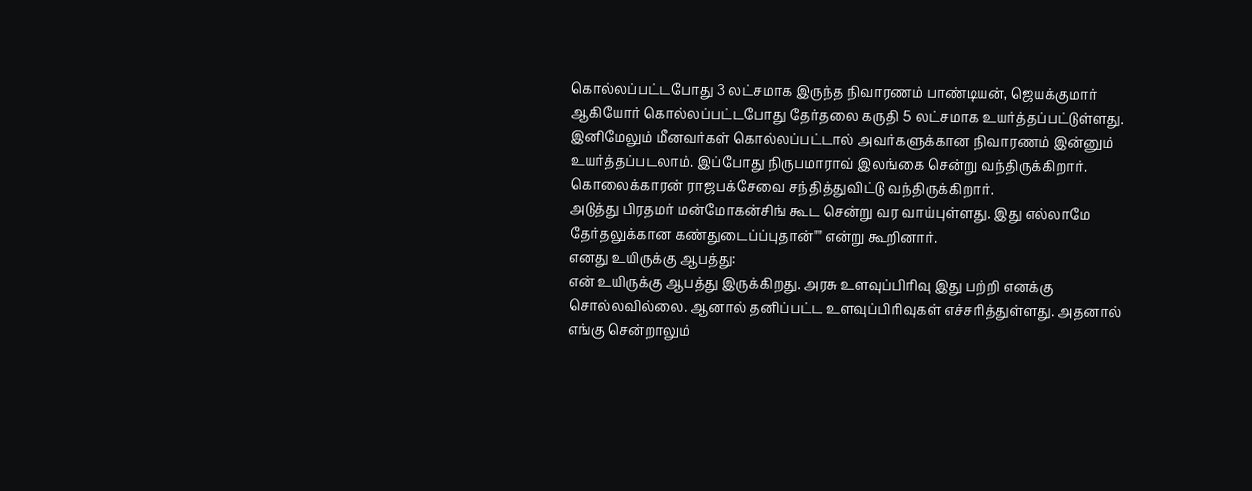கொல்லப்பட்டபோது 3 லட்சமாக இருந்த நிவாரணம் பாண்டியன், ஜெயக்குமார் ஆகியோர் கொல்லப்பட்டபோது தேர்தலை கருதி 5 லட்சமாக உயர்த்தப்பட்டுள்ளது.
இனிமேலும் மீனவர்கள் கொல்லப்பட்டால் அவர்களுக்கான நிவாரணம் இன்னும் உயர்த்தப்படலாம். இப்போது நிருபமாராவ் இலங்கை சென்று வந்திருக்கிறார். கொலைக்காரன் ராஜபக்சேவை சந்தித்துவிட்டு வந்திருக்கிறார்.
அடுத்து பிரதமர் மன்மோகன்சிங் கூட சென்று வர வாய்புள்ளது. இது எல்லாமே தேர்தலுக்கான கண்துடைப்ப்புதான்"" என்று கூறினார்.
எனது உயிருக்கு ஆபத்து:
என் உயிருக்கு ஆபத்து இருக்கிறது. அரசு உளவுப்பிரிவு இது பற்றி எனக்கு சொல்லவில்லை. ஆனால் தனிப்பட்ட உளவுப்பிரிவுகள் எச்சரித்துள்ளது. அதனால் எங்கு சென்றாலும்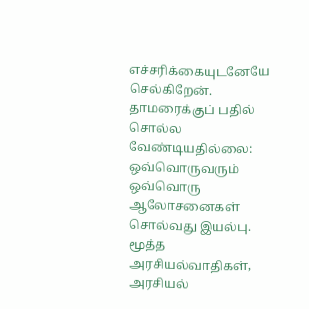எச்சரிக்கையுடனேயே செல்கிறேன்.
தாமரைக்குப் பதில் சொல்ல வேண்டியதில்லை:
ஒவ்வொருவரும் ஒவ்வொரு ஆலோசனைகள் சொல்வது இயல்பு. மூத்த அரசியல்வாதிகள், அரசியல்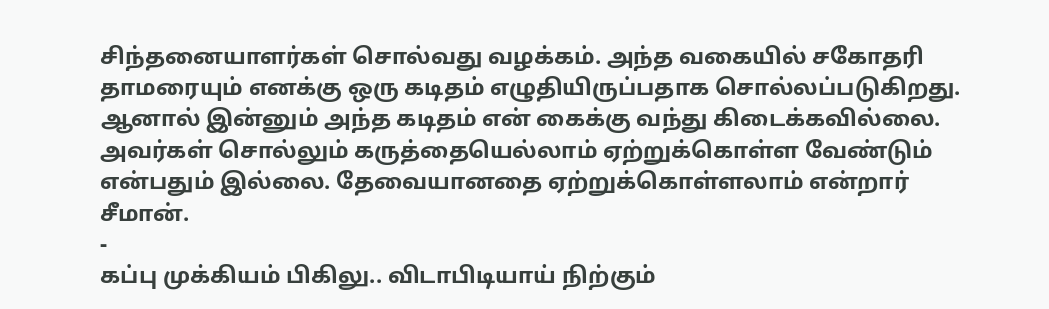சிந்தனையாளர்கள் சொல்வது வழக்கம். அந்த வகையில் சகோதரி தாமரையும் எனக்கு ஒரு கடிதம் எழுதியிருப்பதாக சொல்லப்படுகிறது.
ஆனால் இன்னும் அந்த கடிதம் என் கைக்கு வந்து கிடைக்கவில்லை. அவர்கள் சொல்லும் கருத்தையெல்லாம் ஏற்றுக்கொள்ள வேண்டும் என்பதும் இல்லை. தேவையானதை ஏற்றுக்கொள்ளலாம் என்றார் சீமான்.
-
கப்பு முக்கியம் பிகிலு.. விடாபிடியாய் நிற்கும்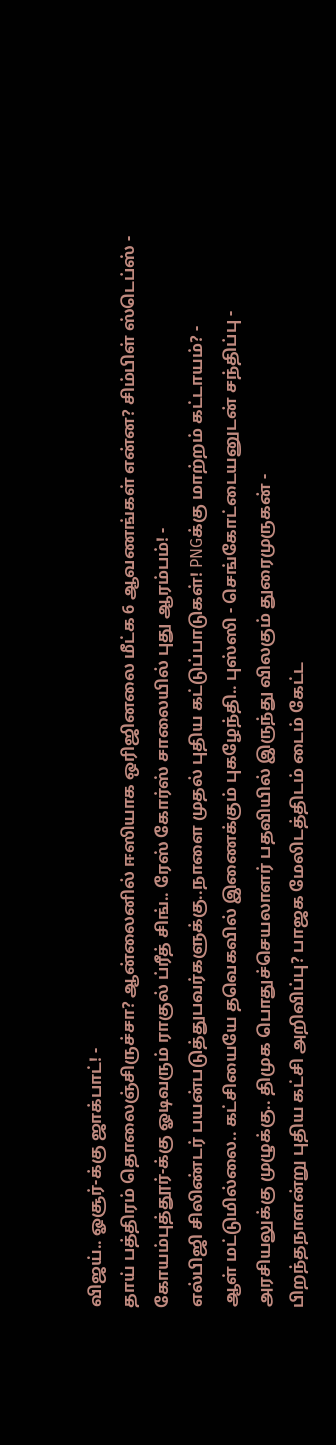விஜய்.. ஓசூர்-க்கு ஜாக்பாட்! -
தாய் பத்திரம் தொலைஞ்சிருச்சா? ஆன்லைனில் ஈஸியாக ஒரிஜினலை மீட்க 6 ஆவணங்கள் என்ன? சிம்பிள் ஸ்டெப்ஸ் -
கோயம்புத்தூர்-க்கு ஓடிவரும் ராகுல் ப்ரீத் சிங்.. ரேஸ் கோர்ஸ் சாலையில் புது ஆரம்பம்! -
எல்பிஜி சிலிண்டர் பயன்படுத்துபவர்களுக்கு..நாளை முதல் புதிய கட்டுப்பாடுகள்! PNGக்கு மாற்றம் கட்டாயம்? -
ஆள் மட்டுமில்லை.. கட்சியையே தவெகவில் இணைக்கும் புகழேந்தி.. புஸ்ஸி - செங்கோட்டையனுடன் சந்திப்பு -
அரசியலுக்கு முழுக்கு.. திமுக பொதுச்செயலாளர் பதவியில் இருந்து விலகும் துரைமுருகன் -
பிறந்தநாளன்று புதிய கட்சி அறிவிப்பு? பாஜக மேலிடத்திடம் டைம் கேட்ட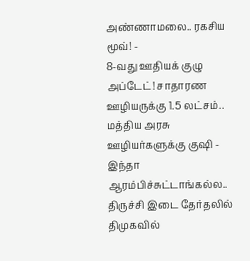அண்ணாமலை.. ரகசிய மூவ்! -
8-வது ஊதியக் குழு அப்டேட்! சாதாரண ஊழியருக்கு 1.5 லட்சம்.. மத்திய அரசு ஊழியர்களுக்கு குஷி -
இந்தா ஆரம்பிச்சுட்டாங்கல்ல.. திருச்சி இடை தேர்தலில் திமுகவில்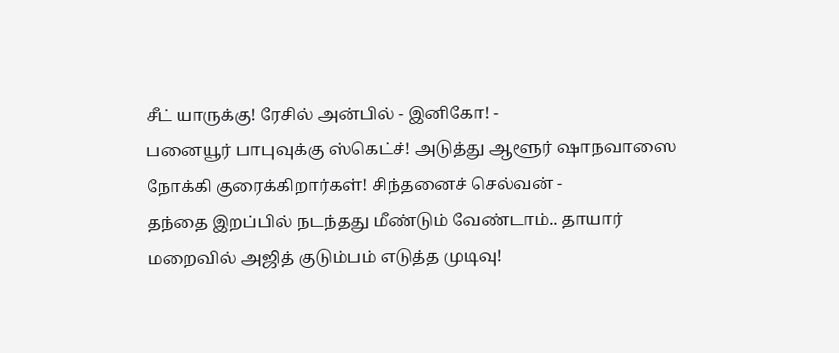சீட் யாருக்கு! ரேசில் அன்பில் - இனிகோ! -
பனையூர் பாபுவுக்கு ஸ்கெட்ச்! அடுத்து ஆளூர் ஷாநவாஸை நோக்கி குரைக்கிறார்கள்! சிந்தனைச் செல்வன் -
தந்தை இறப்பில் நடந்தது மீண்டும் வேண்டாம்.. தாயார் மறைவில் அஜித் குடும்பம் எடுத்த முடிவு!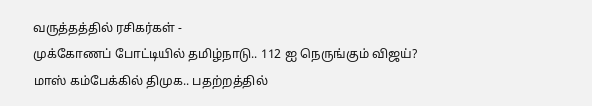வருத்தத்தில் ரசிகர்கள் -
முக்கோணப் போட்டியில் தமிழ்நாடு.. 112 ஐ நெருங்கும் விஜய்? மாஸ் கம்பேக்கில் திமுக.. பதற்றத்தில்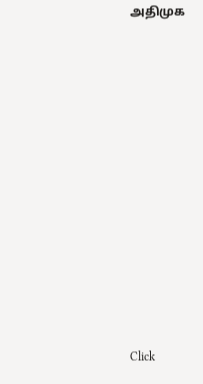அதிமுக












Click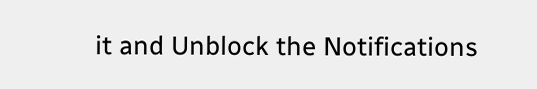it and Unblock the Notifications